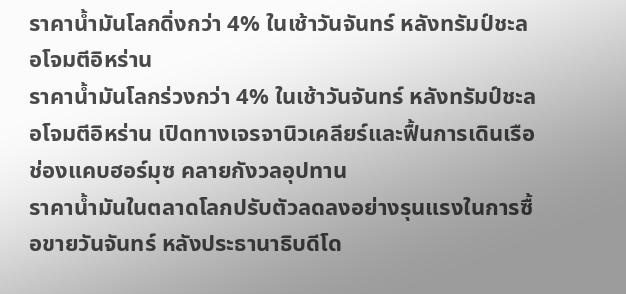ราคาน้ำมันโลกดิ่งกว่า 4% ในเช้าวันจันทร์ หลังทรัมป์ชะลอโจมตีอิหร่าน
ราคาน้ำมันโลกร่วงกว่า 4% ในเช้าวันจันทร์ หลังทรัมป์ชะลอโจมตีอิหร่าน เปิดทางเจรจานิวเคลียร์และฟื้นการเดินเรือช่องแคบฮอร์มุซ คลายกังวลอุปทาน
ราคาน้ำมันในตลาดโลกปรับตัวลดลงอย่างรุนแรงในการซื้อขายวันจันทร์ หลังประธานาธิบดีโด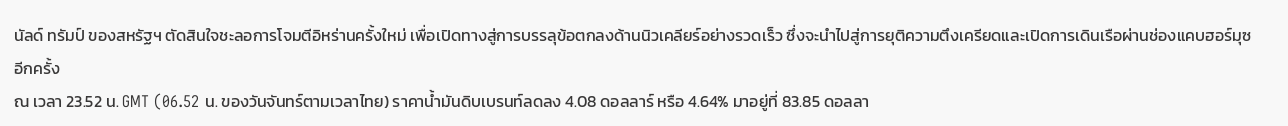นัลด์ ทรัมป์ ของสหรัฐฯ ตัดสินใจชะลอการโจมตีอิหร่านครั้งใหม่ เพื่อเปิดทางสู่การบรรลุข้อตกลงด้านนิวเคลียร์อย่างรวดเร็ว ซึ่งจะนำไปสู่การยุติความตึงเครียดและเปิดการเดินเรือผ่านช่องแคบฮอร์มุซอีกครั้ง
ณ เวลา 23.52 น. GMT (06.52 น. ของวันจันทร์ตามเวลาไทย) ราคาน้ำมันดิบเบรนท์ลดลง 4.08 ดอลลาร์ หรือ 4.64% มาอยู่ที่ 83.85 ดอลลา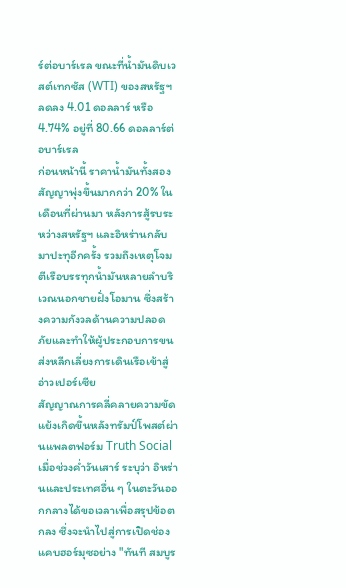ร์ต่อบาร์เรล ขณะที่น้ำมันดิบเวสต์เทกซัส (WTI) ของสหรัฐฯ ลดลง 4.01 ดอลลาร์ หรือ 4.74% อยู่ที่ 80.66 ดอลลาร์ต่อบาร์เรล
ก่อนหน้านี้ ราคาน้ำมันทั้งสองสัญญาพุ่งขึ้นมากกว่า 20% ในเดือนที่ผ่านมา หลังการสู้รบระหว่างสหรัฐฯ และอิหร่านกลับมาปะทุอีกครั้ง รวมถึงเหตุโจมตีเรือบรรทุกน้ำมันหลายลำบริเวณนอกชายฝั่งโอมาน ซึ่งสร้างความกังวลด้านความปลอดภัยและทำให้ผู้ประกอบการขนส่งหลีกเลี่ยงการเดินเรือเข้าสู่อ่าวเปอร์เซีย
สัญญาณการคลี่คลายความขัดแย้งเกิดขึ้นหลังทรัมป์โพสต์ผ่านแพลตฟอร์ม Truth Social เมื่อช่วงค่ำวันเสาร์ ระบุว่า อิหร่านและประเทศอื่น ๆ ในตะวันออกกลางได้ขอเวลาเพื่อสรุปข้อตกลง ซึ่งจะนำไปสู่การเปิดช่องแคบฮอร์มุซอย่าง "ทันที สมบูร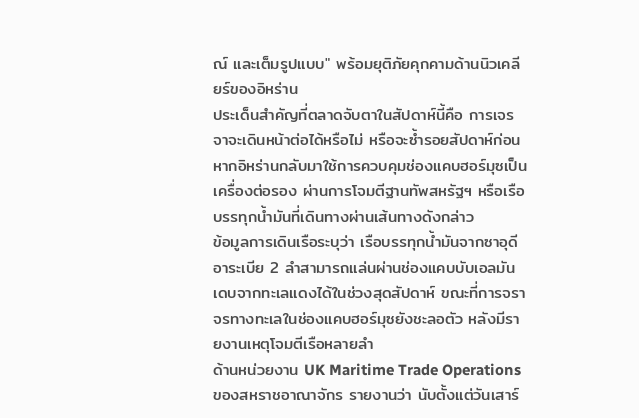ณ์ และเต็มรูปแบบ" พร้อมยุติภัยคุกคามด้านนิวเคลียร์ของอิหร่าน
ประเด็นสำคัญที่ตลาดจับตาในสัปดาห์นี้คือ การเจรจาจะเดินหน้าต่อได้หรือไม่ หรือจะซ้ำรอยสัปดาห์ก่อน หากอิหร่านกลับมาใช้การควบคุมช่องแคบฮอร์มุซเป็นเครื่องต่อรอง ผ่านการโจมตีฐานทัพสหรัฐฯ หรือเรือบรรทุกน้ำมันที่เดินทางผ่านเส้นทางดังกล่าว
ข้อมูลการเดินเรือระบุว่า เรือบรรทุกน้ำมันจากซาอุดีอาระเบีย 2 ลำสามารถแล่นผ่านช่องแคบบับเอลมันเดบจากทะเลแดงได้ในช่วงสุดสัปดาห์ ขณะที่การจราจรทางทะเลในช่องแคบฮอร์มุซยังชะลอตัว หลังมีรายงานเหตุโจมตีเรือหลายลำ
ด้านหน่วยงาน UK Maritime Trade Operations ของสหราชอาณาจักร รายงานว่า นับตั้งแต่วันเสาร์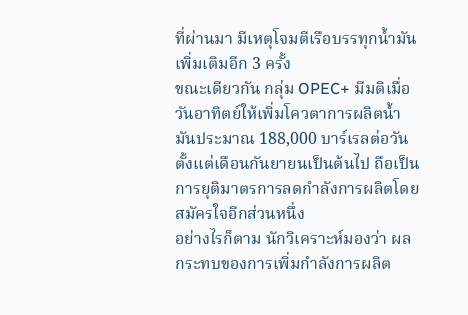ที่ผ่านมา มีเหตุโจมตีเรือบรรทุกน้ำมันเพิ่มเติมอีก 3 ครั้ง
ขณะเดียวกัน กลุ่ม OPEC+ มีมติเมื่อวันอาทิตย์ให้เพิ่มโควตาการผลิตน้ำมันประมาณ 188,000 บาร์เรลต่อวัน ตั้งแต่เดือนกันยายนเป็นต้นไป ถือเป็นการยุติมาตรการลดกำลังการผลิตโดยสมัครใจอีกส่วนหนึ่ง
อย่างไรก็ตาม นักวิเคราะห์มองว่า ผลกระทบของการเพิ่มกำลังการผลิต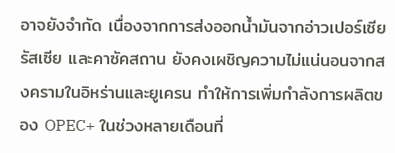อาจยังจำกัด เนื่องจากการส่งออกน้ำมันจากอ่าวเปอร์เซีย รัสเซีย และคาซัคสถาน ยังคงเผชิญความไม่แน่นอนจากสงครามในอิหร่านและยูเครน ทำให้การเพิ่มกำลังการผลิตของ OPEC+ ในช่วงหลายเดือนที่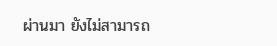ผ่านมา ยังไม่สามารถ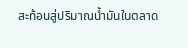สะท้อนสู่ปริมาณน้ำมันในตลาด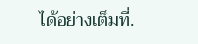ได้อย่างเต็มที่.